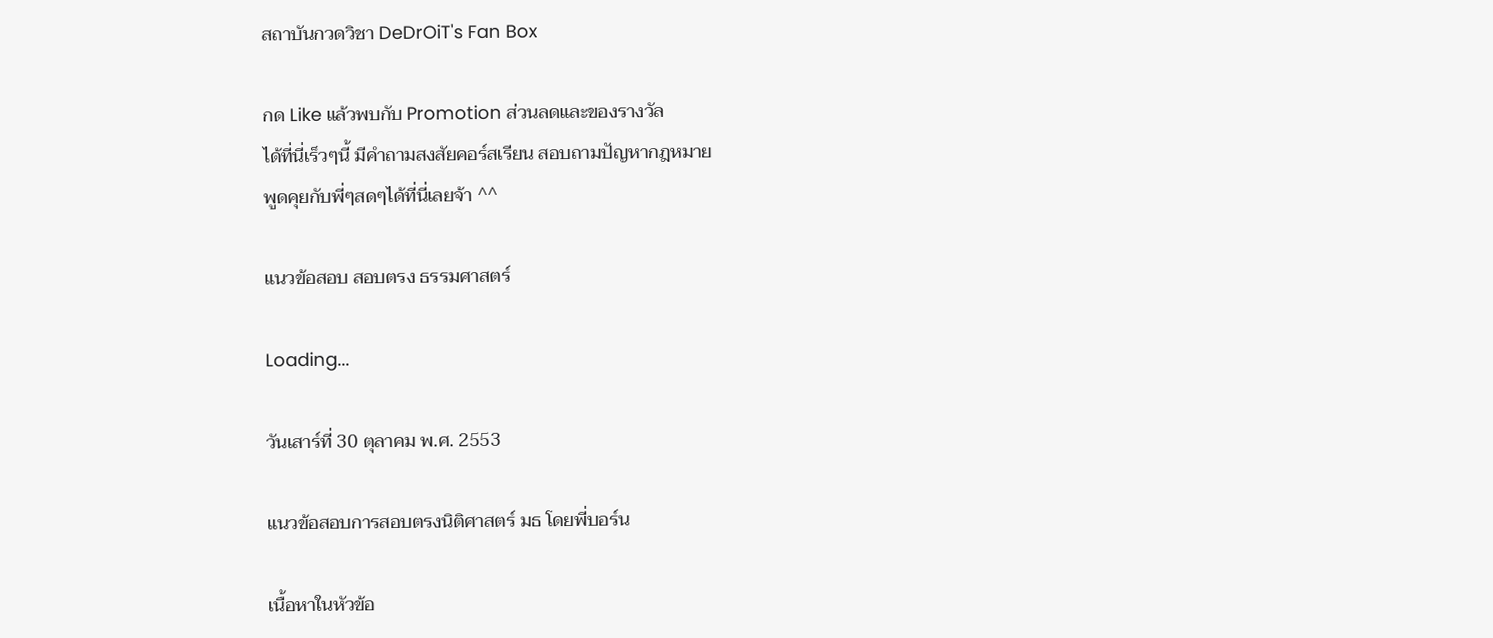สถาบันกวดวิชา DeDrOiT's Fan Box

กด Like แล้วพบกับ Promotion ส่วนลดและของรางวัล
ได้ที่นี่เร็วๆนี้ มีคำถามสงสัยคอร์สเรียน สอบถามปัญหากฎหมาย
พูดคุยกับพี่ๆสดๆได้ที่นี่เลยจ้า ^^

แนวข้อสอบ สอบตรง ธรรมศาสตร์

Loading...

วันเสาร์ที่ 30 ตุลาคม พ.ศ. 2553

แนวข้อสอบการสอบตรงนิติศาสตร์ มธ โดยพี่บอร์น

เนื้อหาในหัวข้อ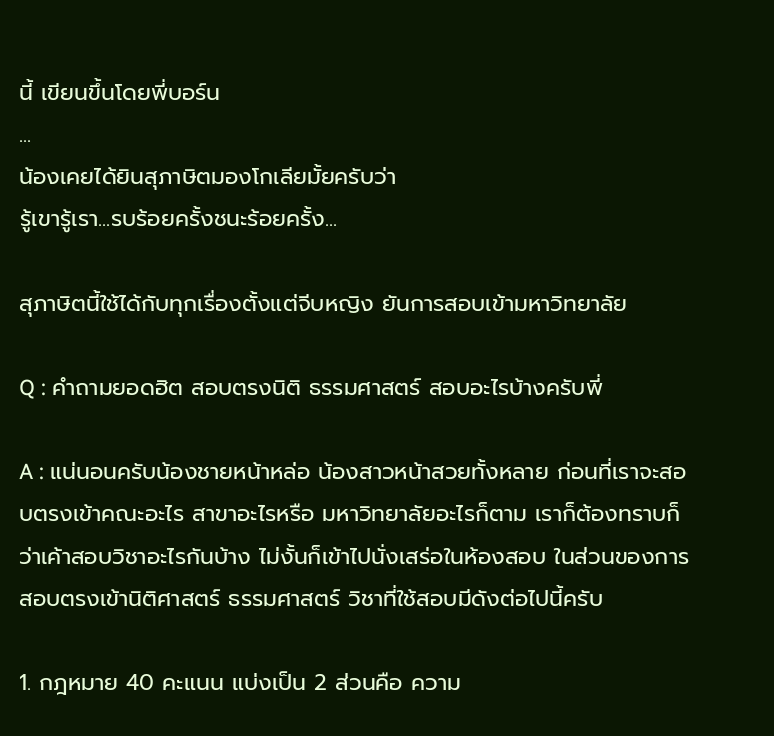นี้ เขียนขึ้นโดยพี่บอร์น
...
น้องเคยได้ยินสุภาษิตมองโกเลียมั้ยครับว่า
รู้เขารู้เรา...รบร้อยครั้งชนะร้อยครั้ง...

สุภาษิตนี้ใช้ได้กับทุกเรื่องตั้งแต่จีบหญิง ยันการสอบเข้ามหาวิทยาลัย

Q : คำถามยอดฮิต สอบตรงนิติ ธรรมศาสตร์ สอบอะไรบ้างครับพี่

A : แน่นอนครับน้องชายหน้าหล่อ น้องสาวหน้าสวยทั้งหลาย ก่อนที่เราจะสอบตรงเข้าคณะอะไร สาขาอะไรหรือ มหาวิทยาลัยอะไรก็ตาม เราก็ต้องทราบก็ว่าเค้าสอบวิชาอะไรกันบ้าง ไม่งั้นก็เข้าไปนั่งเสร่อในห้องสอบ ในส่วนของการสอบตรงเข้านิติศาสตร์ ธรรมศาสตร์ วิชาที่ใช้สอบมีดังต่อไปนี้ครับ

1. กฎหมาย 40 คะแนน แบ่งเป็น 2 ส่วนคือ ความ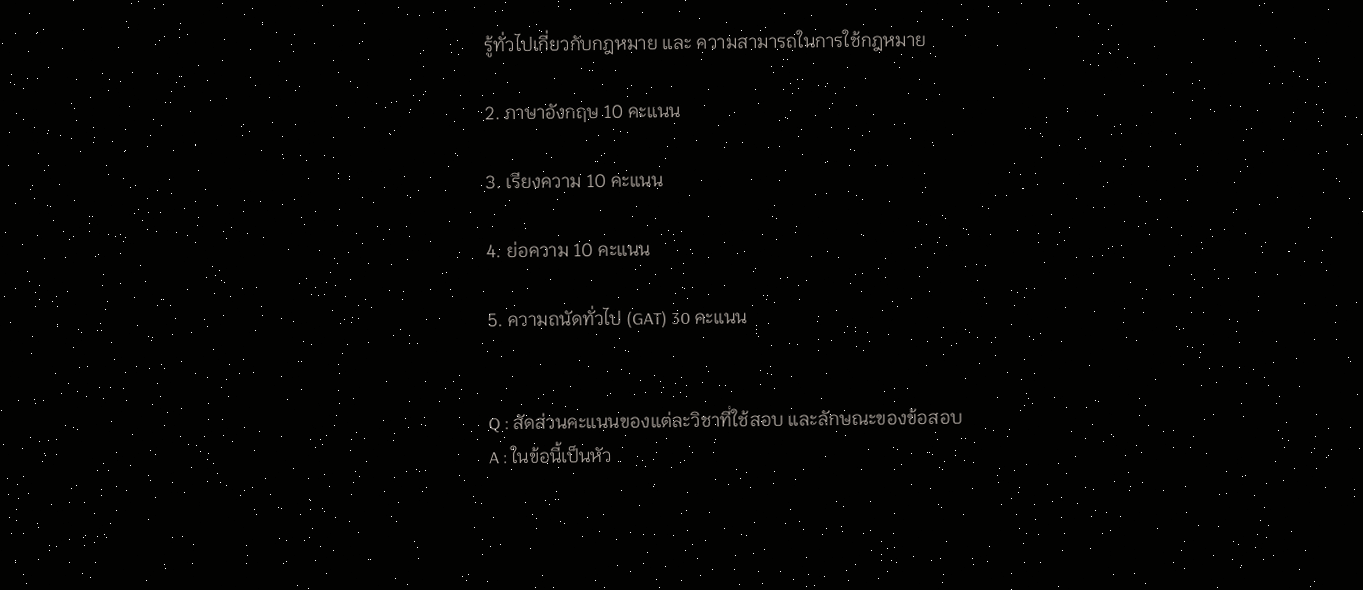รู้ทั่วไปเกี่ยวกับกฎหมาย และ ความสามารถในการใช้กฎหมาย

2. ภาษาอังกฤษ 10 คะแนน

3. เรียงความ 10 คะแนน

4. ย่อความ 10 คะแนน

5. ความถนัดทั่วไป (GAT) 30 คะแนน


Q : สัดส่วนคะแนนของแต่ละวิชาที่ใช้สอบ และลักษณะของข้อสอบ
A : ในข้อนี้เป็นหัว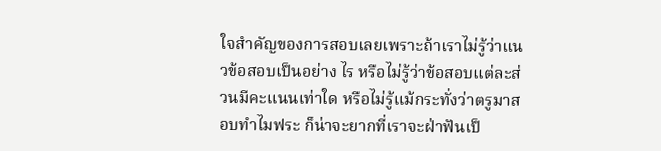ใจสำคัญของการสอบเลยเพราะถ้าเราไม่รู้ว่าแนวข้อสอบเป็นอย่าง ไร หรือไม่รู้ว่าข้อสอบแต่ละส่วนมีคะแนนเท่าใด หรือไม่รู้แม้กระทั่งว่าตรูมาสอบทำไมฟระ ก็น่าจะยากที่เราจะฝ่าฟันเป็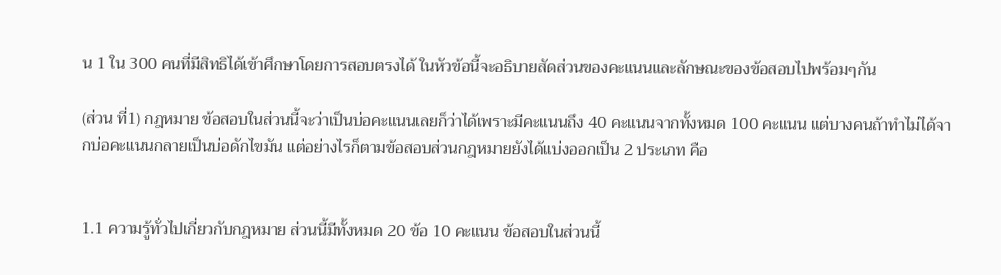น 1 ใน 300 คนที่มีสิทธิได้เข้าศึกษาโดยการสอบตรงได้ ในหัวข้อนี้จะอธิบายสัดส่วนของคะแนนและลักษณะของข้อสอบไปพร้อมๆกัน

(ส่วน ที่1) กฎหมาย ข้อสอบในส่วนนี้จะว่าเป็นบ่อคะแนนเลยก็ว่าได้เพราะมีคะแนนถึง 40 คะแนนจากทั้งหมด 100 คะแนน แต่บางคนถ้าทำไม่ได้จากบ่อคะแนนกลายเป็นบ่อดักไขมัน แต่อย่างไรก็ตามข้อสอบส่วนกฎหมายยังได้แบ่งออกเป็น 2 ประเภท คือ


1.1 ความรู้ทั่วไปเกี่ยวกับกฎหมาย ส่วนนี้มีทั้งหมด 20 ข้อ 10 คะแนน ข้อสอบในส่วนนี้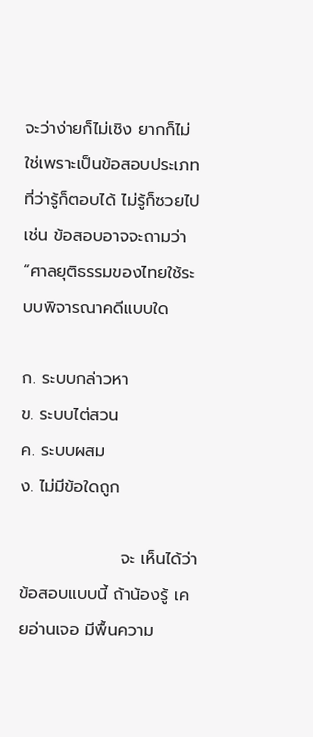จะว่าง่ายก็ไม่เชิง ยากก็ไม่ใช่เพราะเป็นข้อสอบประเภทที่ว่ารู้ก็ตอบได้ ไม่รู้ก็ซวยไป เช่น ข้อสอบอาจจะถามว่า “ศาลยุติธรรมของไทยใช้ระบบพิจารณาคดีแบบใด

ก. ระบบกล่าวหา                            ข. ระบบไต่สวน
ค. ระบบผสม                                 ง. ไม่มีข้อใดถูก

                 จะ เห็นได้ว่าข้อสอบแบบนี้ ถ้าน้องรู้ เคยอ่านเจอ มีพื้นความ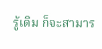รู้เดิม ก็จะสามาร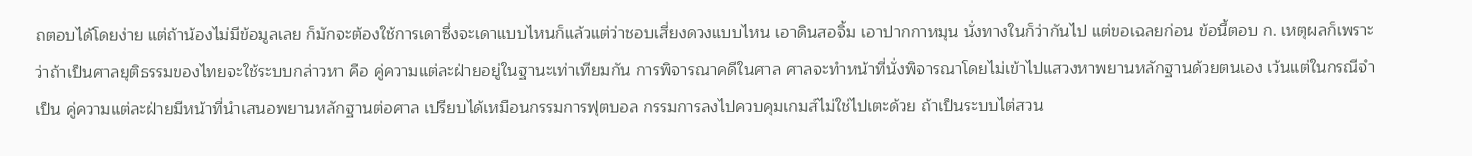ถตอบได้โดยง่าย แต่ถ้าน้องไม่มีข้อมูลเลย ก็มักจะต้องใช้การเดาซึ่งจะเดาแบบไหนก็แล้วแต่ว่าชอบเสี่ยงดวงแบบไหน เอาดินสอจิ้ม เอาปากกาหมุน นั่งทางในก็ว่ากันไป แต่ขอเฉลยก่อน ข้อนี้ตอบ ก. เหตุผลก็เพราะว่าถ้าเป็นศาลยุติธรรมของไทยจะใช้ระบบกล่าวหา คือ คู่ความแต่ละฝ่ายอยู่ในฐานะเท่าเทียมกัน การพิจารณาคดีในศาล ศาลจะทำหน้าที่นั่งพิจารณาโดยไม่เข้าไปแสวงหาพยานหลักฐานด้วยตนเอง เว้นแต่ในกรณีจำเป็น คู่ความแต่ละฝ่ายมีหน้าที่นำเสนอพยานหลักฐานต่อศาล เปรียบได้เหมือนกรรมการฟุตบอล กรรมการลงไปควบคุมเกมส์ไม่ใช่ไปเตะด้วย ถ้าเป็นระบบไต่สวน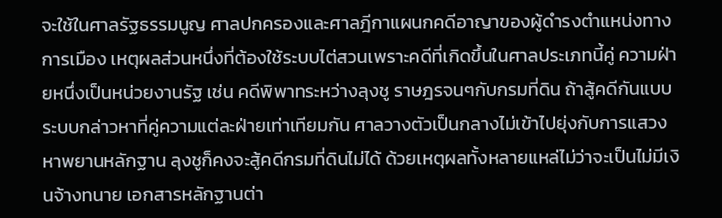จะใช้ในศาลรัฐธรรมนูญ ศาลปกครองและศาลฎีกาแผนกคดีอาญาของผู้ดำรงตำแหน่งทางการเมือง เหตุผลส่วนหนึ่งที่ต้องใช้ระบบไต่สวนเพราะคดีที่เกิดขึ้นในศาลประเภทนี้คู่ ความฝ่ายหนึ่งเป็นหน่วยงานรัฐ เช่น คดีพิพาทระหว่างลุงชู ราษฎรจนๆกับกรมที่ดิน ถ้าสู้คดีกันแบบระบบกล่าวหาที่คู่ความแต่ละฝ่ายเท่าเทียมกัน ศาลวางตัวเป็นกลางไม่เข้าไปยุ่งกับการแสวงหาพยานหลักฐาน ลุงชูก็คงจะสู้คดีกรมที่ดินไม่ได้ ด้วยเหตุผลทั้งหลายแหล่ไม่ว่าจะเป็นไม่มีเงินจ้างทนาย เอกสารหลักฐานต่า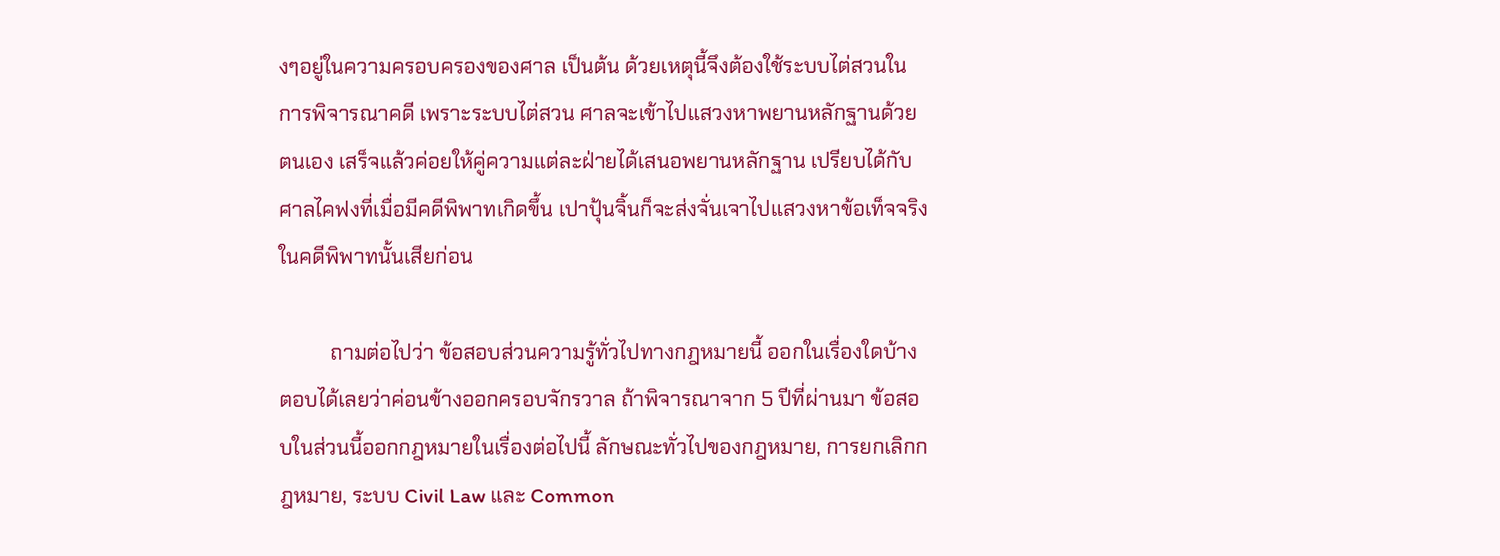งๆอยู่ในความครอบครองของศาล เป็นต้น ด้วยเหตุนี้จึงต้องใช้ระบบไต่สวนในการพิจารณาคดี เพราะระบบไต่สวน ศาลจะเข้าไปแสวงหาพยานหลักฐานด้วยตนเอง เสร็จแล้วค่อยให้คู่ความแต่ละฝ่ายได้เสนอพยานหลักฐาน เปรียบได้กับศาลไคฟงที่เมื่อมีคดีพิพาทเกิดขึ้น เปาปุ้นจิ้นก็จะส่งจั่นเจาไปแสวงหาข้อเท็จจริงในคดีพิพาทนั้นเสียก่อน

          ถามต่อไปว่า ข้อสอบส่วนความรู้ทั่วไปทางกฎหมายนี้ ออกในเรื่องใดบ้าง ตอบได้เลยว่าค่อนข้างออกครอบจักรวาล ถ้าพิจารณาจาก 5 ปีที่ผ่านมา ข้อสอบในส่วนนี้ออกกฎหมายในเรื่องต่อไปนี้ ลักษณะทั่วไปของกฎหมาย, การยกเลิกกฎหมาย, ระบบ Civil Law และ Common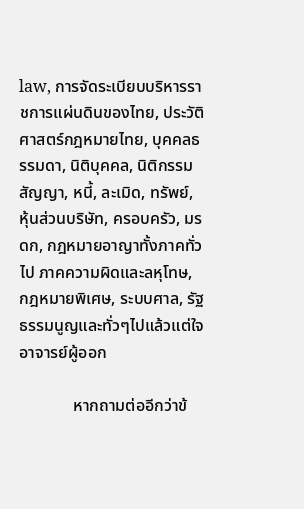law, การจัดระเบียบบริหารราชการแผ่นดินของไทย, ประวัติศาสตร์กฎหมายไทย, บุคคลธรรมดา, นิติบุคคล, นิติกรรมสัญญา, หนี้, ละเมิด, ทรัพย์, หุ้นส่วนบริษัท, ครอบครัว, มรดก, กฎหมายอาญาทั้งภาคทั่วไป ภาคความผิดและลหุโทษ, กฎหมายพิเศษ, ระบบศาล, รัฐธรรมนูญและทั่วๆไปแล้วแต่ใจอาจารย์ผู้ออก

             หากถามต่ออีกว่าข้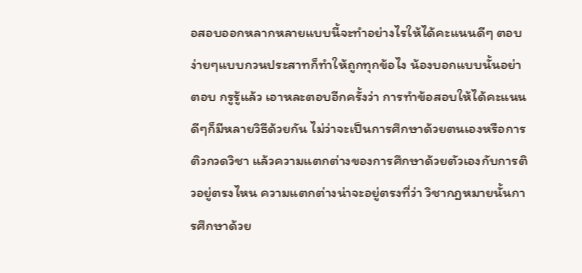อสอบออกหลากหลายแบบนี้จะทำอย่างไรให้ได้คะแนนดีๆ ตอบง่ายๆแบบกวนประสาทก็ทำให้ถูกทุกข้อไง น้องบอกแบบนั้นอย่าตอบ กรูรู้แล้ว เอาหละตอบอีกครั้งว่า การทำข้อสอบให้ได้คะแนนดีๆก็มีหลายวิธีด้วยกัน ไม่ว่าจะเป็นการศึกษาด้วยตนเองหรือการติวกวดวิชา แล้วความแตกต่างของการศึกษาด้วยตัวเองกับการติวอยู่ตรงไหน ความแตกต่างน่าจะอยู่ตรงที่ว่า วิชากฎหมายนั้นการศึกษาด้วย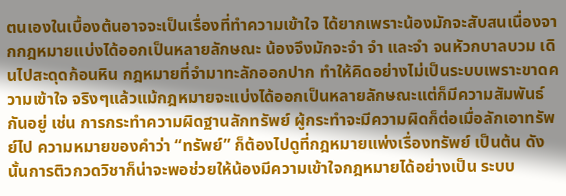ตนเองในเบื้องต้นอาจจะเป็นเรื่องที่ทำความเข้าใจ ได้ยากเพราะน้องมักจะสับสนเนื่องจากกฎหมายแบ่งได้ออกเป็นหลายลักษณะ น้องจึงมักจะจำ จำ และจำ จนหัวกบาลบวม เดินไปสะดุดก้อนหิน กฎหมายที่จำมาทะลักออกปาก ทำให้คิดอย่างไม่เป็นระบบเพราะขาดความเข้าใจ จริงๆแล้วแม้กฎหมายจะแบ่งได้ออกเป็นหลายลักษณะแต่ก็มีความสัมพันธ์กันอยู่ เช่น การกระทำความผิดฐานลักทรัพย์ ผู้กระทำจะมีความผิดก็ต่อเมื่อลักเอาทรัพย์ไป ความหมายของคำว่า “ทรัพย์” ก็ต้องไปดูที่กฎหมายแพ่งเรื่องทรัพย์ เป็นต้น ดังนั้นการติวกวดวิชาก็น่าจะพอช่วยให้น้องมีความเข้าใจกฎหมายได้อย่างเป็น ระบบ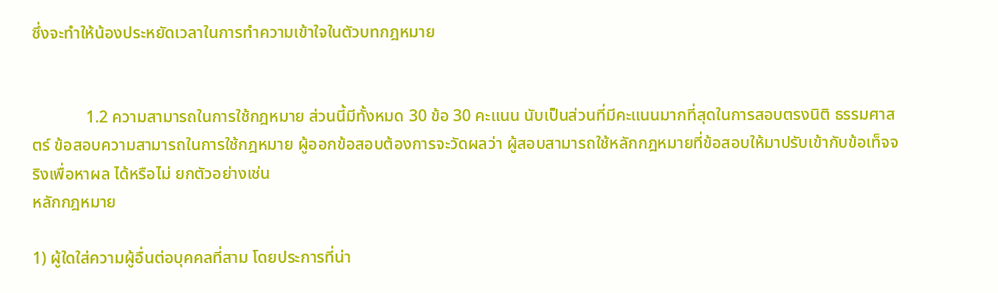ซึ่งจะทำให้น้องประหยัดเวลาในการทำความเข้าใจในตัวบทกฎหมาย


             1.2 ความสามารถในการใช้กฎหมาย ส่วนนี้มีทั้งหมด 30 ข้อ 30 คะแนน นับเป็นส่วนที่มีคะแนนมากที่สุดในการสอบตรงนิติ ธรรมศาสตร์ ข้อสอบความสามารถในการใช้กฎหมาย ผู้ออกข้อสอบต้องการจะวัดผลว่า ผู้สอบสามารถใช้หลักกฎหมายที่ข้อสอบให้มาปรับเข้ากับข้อเท็จจริงเพื่อหาผล ได้หรือไม่ ยกตัวอย่างเช่น
หลักกฎหมาย

1) ผู้ใดใส่ความผู้อื่นต่อบุคคลที่สาม โดยประการที่น่า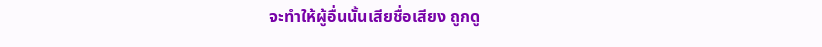จะทำให้ผู้อื่นนั้นเสียชื่อเสียง ถูกดู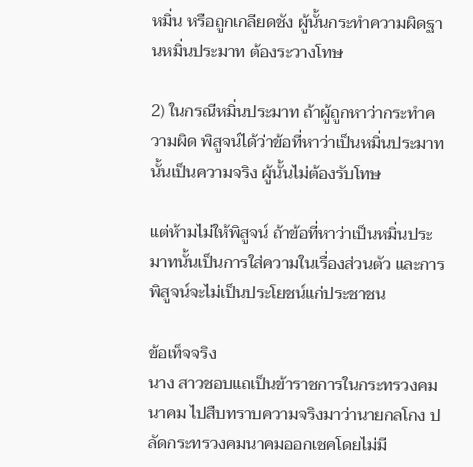หมิ่น หรือถูกเกลียดชัง ผู้นั้นกระทำความผิดฐานหมิ่นประมาท ต้องระวางโทษ

2) ในกรณีหมิ่นประมาท ถ้าผู้ถูกหาว่ากระทำความผิด พิสูจน์ได้ว่าข้อที่หาว่าเป็นหมิ่นประมาทนั้นเป็นความจริง ผู้นั้นไม่ต้องรับโทษ

แต่ห้ามไม่ให้พิสูจน์ ถ้าข้อที่หาว่าเป็นหมิ่นประมาทนั้นเป็นการใส่ความในเรื่องส่วนตัว และการพิสูจน์จะไม่เป็นประโยชน์แก่ประชาชน

ข้อเท็จจริง
นาง สาวชอบแถเป็นข้าราชการในกระทรวงคมนาคม ไปสืบทราบความจริงมาว่านายกลโกง ปลัดกระทรวงคมนาคมออกเชคโดยไม่มี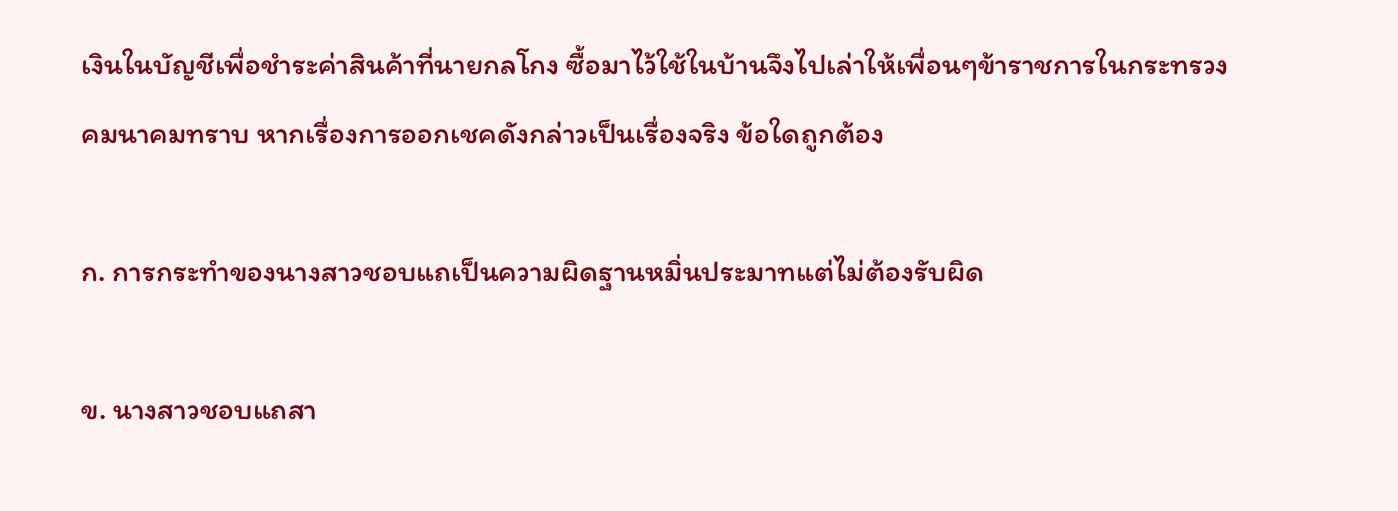เงินในบัญชีเพื่อชำระค่าสินค้าที่นายกลโกง ซื้อมาไว้ใช้ในบ้านจึงไปเล่าให้เพื่อนๆข้าราชการในกระทรวงคมนาคมทราบ หากเรื่องการออกเชคดังกล่าวเป็นเรื่องจริง ข้อใดถูกต้อง

ก. การกระทำของนางสาวชอบแถเป็นความผิดฐานหมิ่นประมาทแต่ไม่ต้องรับผิด

ข. นางสาวชอบแถสา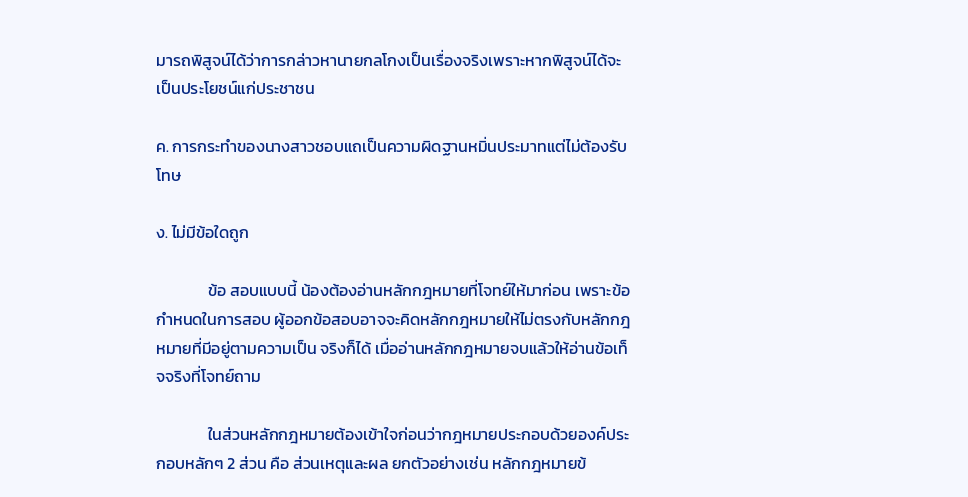มารถพิสูจน์ได้ว่าการกล่าวหานายกลโกงเป็นเรื่องจริงเพราะหากพิสูจน์ได้จะเป็นประโยชน์แก่ประชาชน

ค. การกระทำของนางสาวชอบแถเป็นความผิดฐานหมิ่นประมาทแต่ไม่ต้องรับโทษ

ง. ไม่มีข้อใดถูก

              ข้อ สอบแบบนี้ น้องต้องอ่านหลักกฎหมายที่โจทย์ให้มาก่อน เพราะข้อกำหนดในการสอบ ผู้ออกข้อสอบอาจจะคิดหลักกฎหมายให้ไม่ตรงกับหลักกฎหมายที่มีอยู่ตามความเป็น จริงก็ได้ เมื่ออ่านหลักกฎหมายจบแล้วให้อ่านข้อเท็จจริงที่โจทย์ถาม

              ในส่วนหลักกฎหมายต้องเข้าใจก่อนว่ากฎหมายประกอบด้วยองค์ประกอบหลักๆ 2 ส่วน คือ ส่วนเหตุและผล ยกตัวอย่างเช่น หลักกฎหมายข้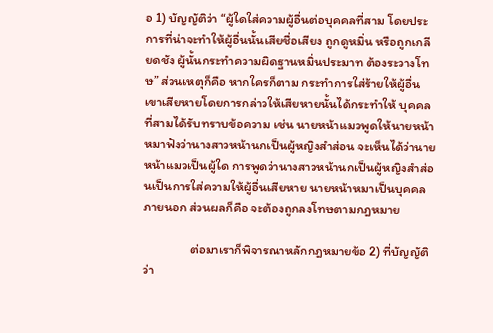อ 1) บัญญัติว่า “ผู้ใดใส่ความผู้อื่นต่อบุคคลที่สาม โดยประการที่น่าจะทำให้ผู้อื่นนั้นเสียชื่อเสียง ถูกดูหมิ่น หรือถูกเกลียดชัง ผู้นั้นกระทำความผิดฐานหมิ่นประมาท ต้องระวางโทษ” ส่วนเหตุก็คือ หากใครก็ตาม กระทำการใส่ร้ายให้ผู้อื่นเขาเสียหายโดยการกล่าวให้เสียหายนั้นได้กระทำให้ บุคคลที่สามได้รับทราบข้อความ เช่น นายหน้าแมวพูดให้นายหน้าหมาฟังว่านางสาวหน้านกเป็นผู้หญิงสำส่อน จะเห็นได้ว่านายหน้าแมวเป็นผู้ใด การพูดว่านางสาวหน้านกเป็นผู้หญิงสำส่อนเป็นการใส่ความให้ผู้อื่นเสียหาย นายหน้าหมาเป็นบุคคลภายนอก ส่วนผลก็คือ จะต้องถูกลงโทษตามกฎหมาย

                ต่อมาเราก็พิจารณาหลักกฎหมายข้อ 2) ที่บัญญัติว่า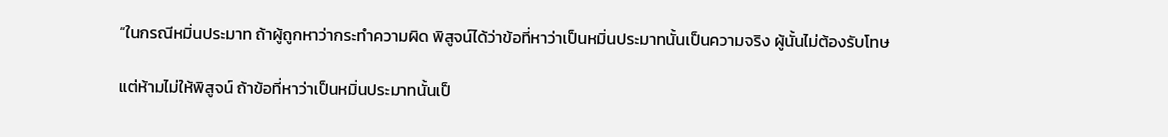“ในกรณีหมิ่นประมาท ถ้าผู้ถูกหาว่ากระทำความผิด พิสูจน์ได้ว่าข้อที่หาว่าเป็นหมิ่นประมาทนั้นเป็นความจริง ผู้นั้นไม่ต้องรับโทษ

แต่ห้ามไม่ให้พิสูจน์ ถ้าข้อที่หาว่าเป็นหมิ่นประมาทนั้นเป็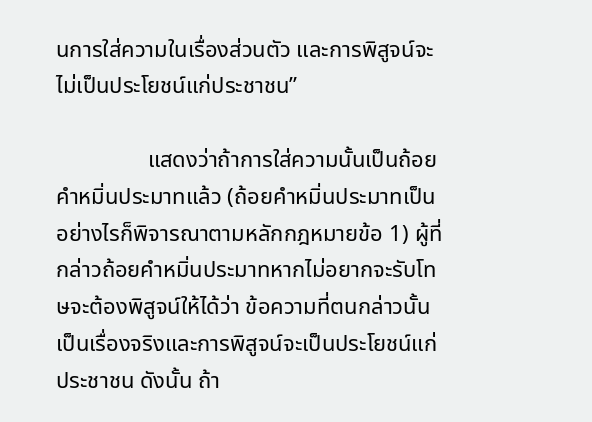นการใส่ความในเรื่องส่วนตัว และการพิสูจน์จะไม่เป็นประโยชน์แก่ประชาชน”

                แสดงว่าถ้าการใส่ความนั้นเป็นถ้อยคำหมิ่นประมาทแล้ว (ถ้อยคำหมิ่นประมาทเป็นอย่างไรก็พิจารณาตามหลักกฎหมายข้อ 1) ผู้ที่กล่าวถ้อยคำหมิ่นประมาทหากไม่อยากจะรับโทษจะต้องพิสูจน์ให้ได้ว่า ข้อความที่ตนกล่าวนั้นเป็นเรื่องจริงและการพิสูจน์จะเป็นประโยชน์แก่ประชาชน ดังนั้น ถ้า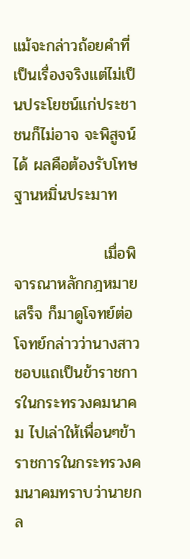แม้จะกล่าวถ้อยคำที่เป็นเรื่องจริงแต่ไม่เป็นประโยชน์แก่ประชาชนก็ไม่อาจ จะพิสูจน์ได้ ผลคือต้องรับโทษฐานหมิ่นประมาท

                เมื่อพิจารณาหลักกฎหมายเสร็จ ก็มาดูโจทย์ต่อ โจทย์กล่าวว่านางสาวชอบแถเป็นข้าราชการในกระทรวงคมนาคม ไปเล่าให้เพื่อนๆข้าราชการในกระทรวงคมนาคมทราบว่านายกล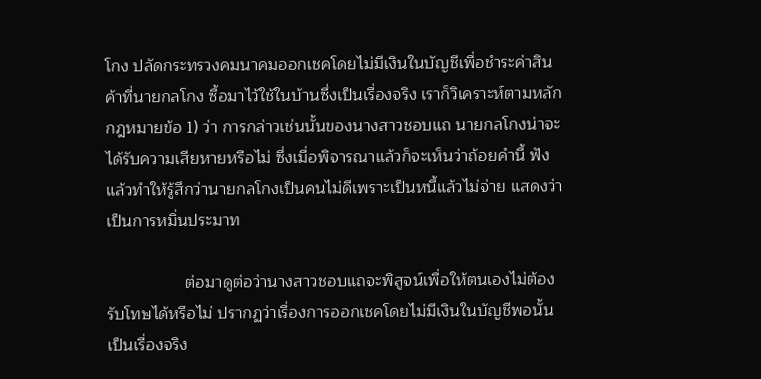โกง ปลัดกระทรวงคมนาคมออกเชคโดยไม่มีเงินในบัญชีเพื่อชำระค่าสินค้าที่นายกลโกง ซื้อมาไว้ใช้ในบ้านซึ่งเป็นเรื่องจริง เราก็วิเคราะห์ตามหลักกฎหมายข้อ 1) ว่า การกล่าวเช่นนั้นของนางสาวชอบแถ นายกลโกงน่าจะได้รับความเสียหายหรือไม่ ซึ่งเมื่อพิจารณาแล้วก็จะเห็นว่าถ้อยคำนี้ ฟังแล้วทำให้รู้สึกว่านายกลโกงเป็นคนไม่ดีเพราะเป็นหนี้แล้วไม่จ่าย แสดงว่าเป็นการหมิ่นประมาท

                 ต่อมาดูต่อว่านางสาวชอบแถจะพิสูจน์เพื่อให้ตนเองไม่ต้องรับโทษได้หรือไม่ ปรากฏว่าเรื่องการออกเชคโดยไม่มีเงินในบัญชีพอนั้นเป็นเรื่องจริง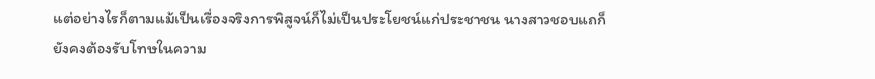แต่อย่างไรก็ตามแม้เป็นเรื่องจริงการพิสูจน์ก็ไม่เป็นประโยชน์แก่ประชาชน นางสาวชอบแถก็ยังคงต้องรับโทษในความ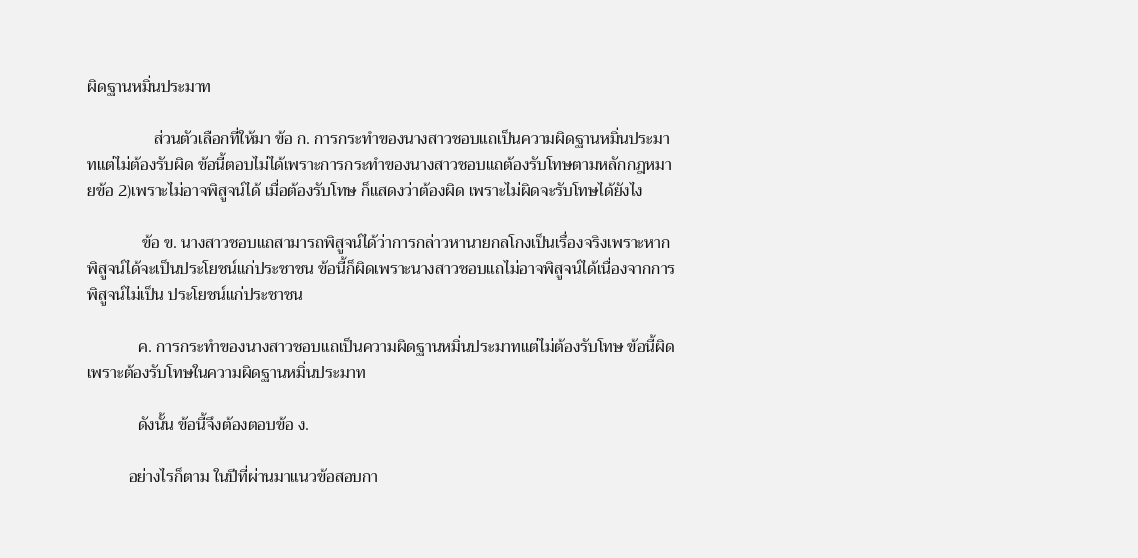ผิดฐานหมิ่นประมาท

                ส่วนตัวเลือกที่ให้มา ข้อ ก. การกระทำของนางสาวชอบแถเป็นความผิดฐานหมิ่นประมาทแต่ไม่ต้องรับผิด ข้อนี้ตอบไม่ได้เพราะการกระทำของนางสาวชอบแถต้องรับโทษตามหลักกฎหมายข้อ 2)เพราะไม่อาจพิสูจน์ได้ เมื่อต้องรับโทษ ก็แสดงว่าต้องผิด เพราะไม่ผิดจะรับโทษได้ยังไง

             ข้อ ข. นางสาวชอบแถสามารถพิสูจน์ได้ว่าการกล่าวหานายกลโกงเป็นเรื่องจริงเพราะหาก พิสูจน์ได้จะเป็นประโยชน์แก่ประชาชน ข้อนี้ก็ผิดเพราะนางสาวชอบแถไม่อาจพิสูจน์ได้เนื่องจากการพิสูจน์ไม่เป็น ประโยชน์แก่ประชาชน

            ค. การกระทำของนางสาวชอบแถเป็นความผิดฐานหมิ่นประมาทแต่ไม่ต้องรับโทษ ข้อนี้ผิดเพราะต้องรับโทษในความผิดฐานหมิ่นประมาท

            ดังนั้น ข้อนี้จึงต้องตอบข้อ ง.

          อย่างไรก็ตาม ในปีที่ผ่านมาแนวข้อสอบกา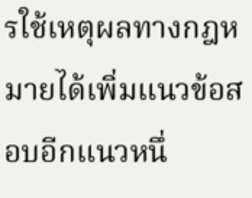รใช้เหตุผลทางกฎหมายได้เพิ่มแนวข้อสอบอีกแนวหนึ่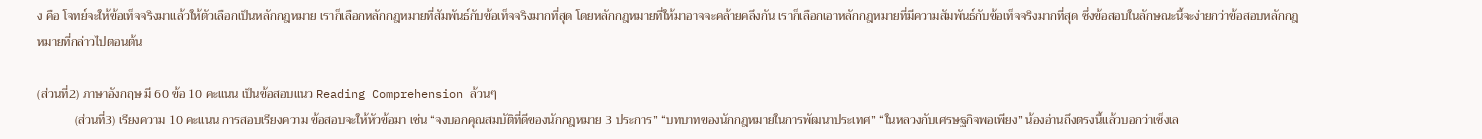ง คือ โจทย์จะให้ข้อเท็จจริงมาแล้วให้ตัวเลือกเป็นหลักกฎหมาย เราก็เลือกหลักกฎหมายที่สัมพันธ์กับข้อเท็จจริงมากที่สุด โดยหลักกฎหมายที่ให้มาอาจจะคล้ายคลึงกัน เราก็เลือกเอาหลักกฎหมายที่มีความสัมพันธ์กับข้อเท็จจริงมากที่สุด ซึ่งข้อสอบในลักษณะนี้จะง่ายกว่าข้อสอบหลักกฎหมายที่กล่าวไปตอนต้น

(ส่วนที่2) ภาษาอังกฤษ มี 60 ข้อ 10 คะแนน เป็นข้อสอบแนว Reading Comprehension ล้วนๆ
            (ส่วนที่3) เรียงความ 10 คะแนน การสอบเรียงความ ข้อสอบจะให้หัวข้อมา เช่น “จงบอกคุณสมบัติที่ดีของนักกฎหมาย 3 ประการ” “บทบาทของนักกฎหมายในการพัฒนาประเทศ” “ในหลวงกับเศรษฐกิจพอเพียง” น้องอ่านถึงตรงนี้แล้วบอกว่าเซ็งเล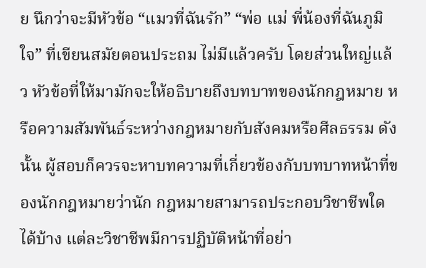ย นึกว่าจะมีหัวข้อ “แมวที่ฉันรัก” “พ่อ แม่ พี่น้องที่ฉันภูมิใจ” ที่เขียนสมัยตอนประถม ไม่มีแล้วครับ โดยส่วนใหญ่แล้ว หัวข้อที่ให้มามักจะให้อธิบายถึงบทบาทของนักกฎหมาย หรือความสัมพันธ์ระหว่างกฎหมายกับสังคมหรือศีลธรรม ดังนั้น ผู้สอบก็ควรจะหาบทความที่เกี่ยวข้องกับบทบาทหน้าที่ของนักกฎหมายว่านัก กฎหมายสามารถประกอบวิชาชีพใดได้บ้าง แต่ละวิชาชีพมีการปฏิบัติหน้าที่อย่า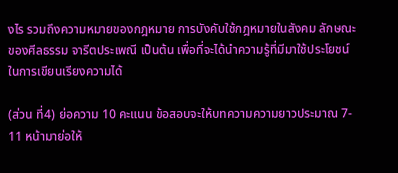งไร รวมถึงความหมายของกฎหมาย การบังคับใช้กฎหมายในสังคม ลักษณะของศีลธรรม จารีตประเพณี เป็นต้น เพื่อที่จะได้นำความรู้ที่มีมาใช้ประโยชน์ในการเขียนเรียงความได้

(ส่วน ที่4) ย่อความ 10 คะแนน ข้อสอบจะให้บทความความยาวประมาณ 7- 11 หน้ามาย่อให้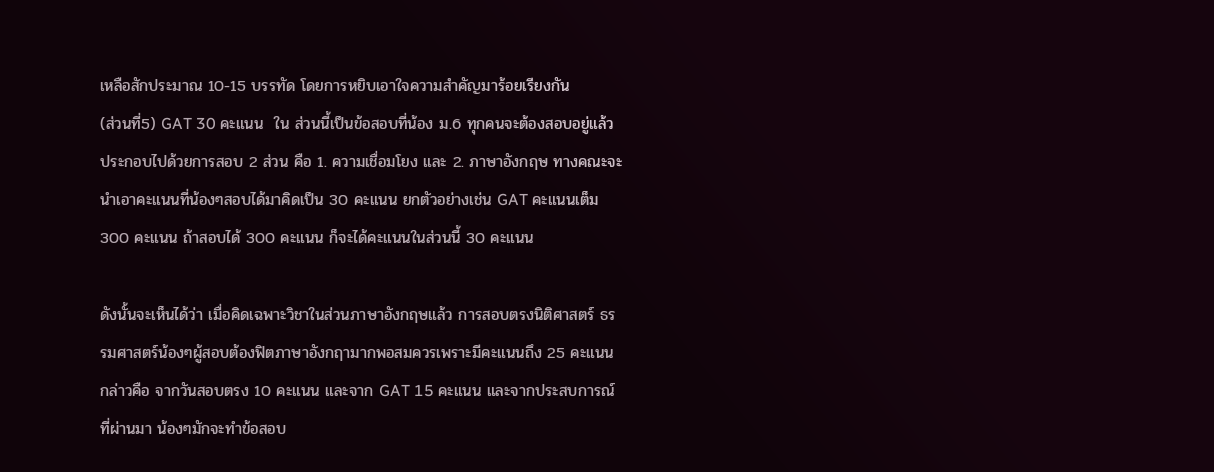เหลือสักประมาณ 10-15 บรรทัด โดยการหยิบเอาใจความสำคัญมาร้อยเรียงกัน
(ส่วนที่5) GAT 30 คะแนน  ใน ส่วนนี้เป็นข้อสอบที่น้อง ม.6 ทุกคนจะต้องสอบอยู่แล้วประกอบไปด้วยการสอบ 2 ส่วน คือ 1. ความเชื่อมโยง และ 2. ภาษาอังกฤษ ทางคณะจะนำเอาคะแนนที่น้องๆสอบได้มาคิดเป็น 30 คะแนน ยกตัวอย่างเช่น GAT คะแนนเต็ม 300 คะแนน ถ้าสอบได้ 300 คะแนน ก็จะได้คะแนนในส่วนนี้ 30 คะแนน

ดังนั้นจะเห็นได้ว่า เมื่อคิดเฉพาะวิชาในส่วนภาษาอังกฤษแล้ว การสอบตรงนิติศาสตร์ ธรรมศาสตร์น้องๆผู้สอบต้องฟิตภาษาอังกฤามากพอสมควรเพราะมีคะแนนถึง 25 คะแนน กล่าวคือ จากวันสอบตรง 10 คะแนน และจาก GAT 15 คะแนน และจากประสบการณ์ที่ผ่านมา น้องๆมักจะทำข้อสอบ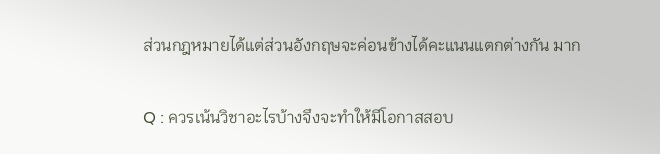ส่วนกฎหมายได้แต่ส่วนอังกฤษจะค่อนข้างได้คะแนนแตกต่างกัน มาก

Q : ควรเน้นวิชาอะไรบ้างจึงจะทำให้มีโอกาสสอบ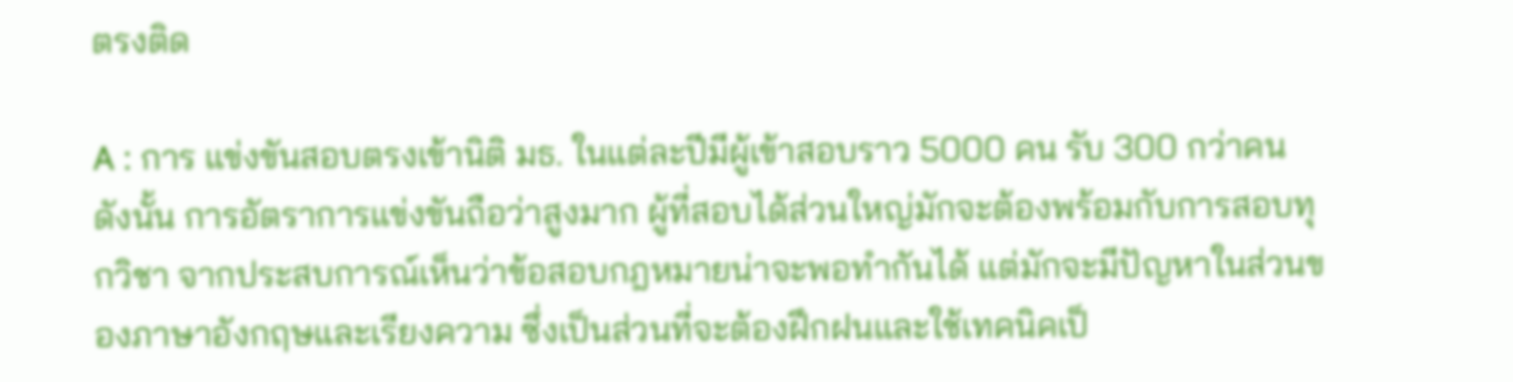ตรงติด

A : การ แข่งขันสอบตรงเข้านิติ มธ. ในแต่ละปีมีผู้เข้าสอบราว 5000 คน รับ 300 กว่าคน ดังนั้น การอัตราการแข่งขันถือว่าสูงมาก ผู้ที่สอบได้ส่วนใหญ่มักจะต้องพร้อมกับการสอบทุกวิชา จากประสบการณ์เห็นว่าข้อสอบกฎหมายน่าจะพอทำกันได้ แต่มักจะมีปัญหาในส่วนของภาษาอังกฤษและเรียงความ ซึ่งเป็นส่วนที่จะต้องฝึกฝนและใช้เทคนิคเป็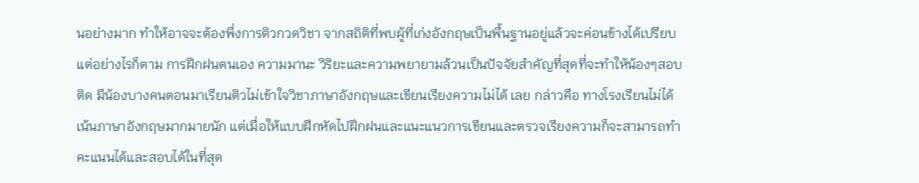นอย่างมาก ทำให้อาจจะต้องพึ่งการติวกวดวิชา จากสถิติที่พบผู้ที่เก่งอังกฤษเป็นพื้นฐานอยู่แล้วจะค่อนข้างได้เปรียบ แต่อย่างไรก็ตาม การฝึกฝนตนเอง ความมานะ วิริยะและความพยายามล้วนเป็นปัจจัยสำคัญที่สุดที่จะทำให้น้องๆสอบติด มีน้องบางคนตอนมาเรียนติวไม่เข้าใจวิชาภาษาอังกฤษและเขียนเรียงความไม่ได้ เลย กล่าวคือ ทางโรงเรียนไม่ได้เน้นภาษาอังกฤษมากมายนัก แต่เมื่อให้แบบฝึกหัดไปฝึกฝนและแนะแนวการเขียนและตรวจเรียงความก็จะสามารถทำ คะแนนได้และสอบได้ในที่สุด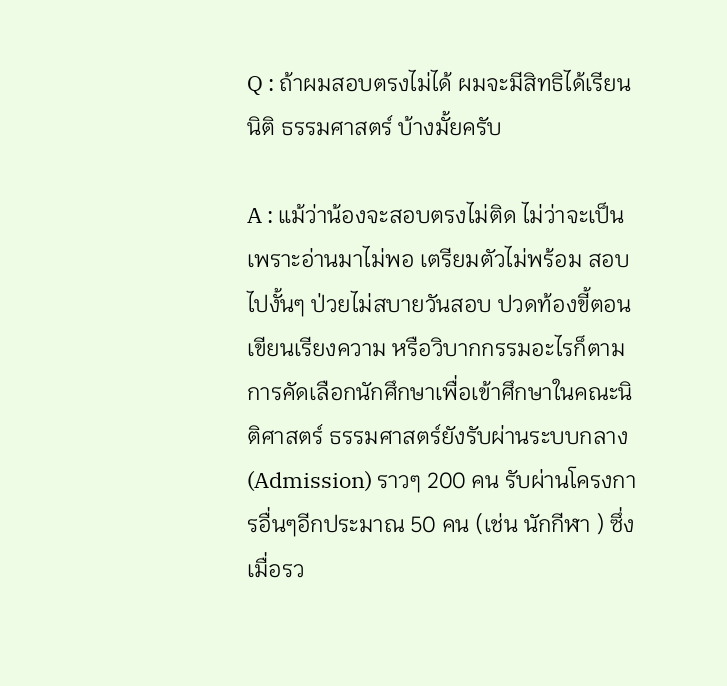Q : ถ้าผมสอบตรงไม่ได้ ผมจะมีสิทธิได้เรียนนิติ ธรรมศาสตร์ บ้างมั้ยครับ

A : แม้ว่าน้องจะสอบตรงไม่ติด ไม่ว่าจะเป็นเพราะอ่านมาไม่พอ เตรียมตัวไม่พร้อม สอบไปงั้นๆ ป่วยไม่สบายวันสอบ ปวดท้องขี้ตอนเขียนเรียงความ หรือวิบากกรรมอะไรก็ตาม การคัดเลือกนักศึกษาเพื่อเข้าศึกษาในคณะนิติศาสตร์ ธรรมศาสตร์ยังรับผ่านระบบกลาง (Admission) ราวๆ 200 คน รับผ่านโครงการอื่นๆอีกประมาณ 50 คน (เช่น นักกีฬา ) ซึ่งเมื่อรว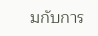มกับการ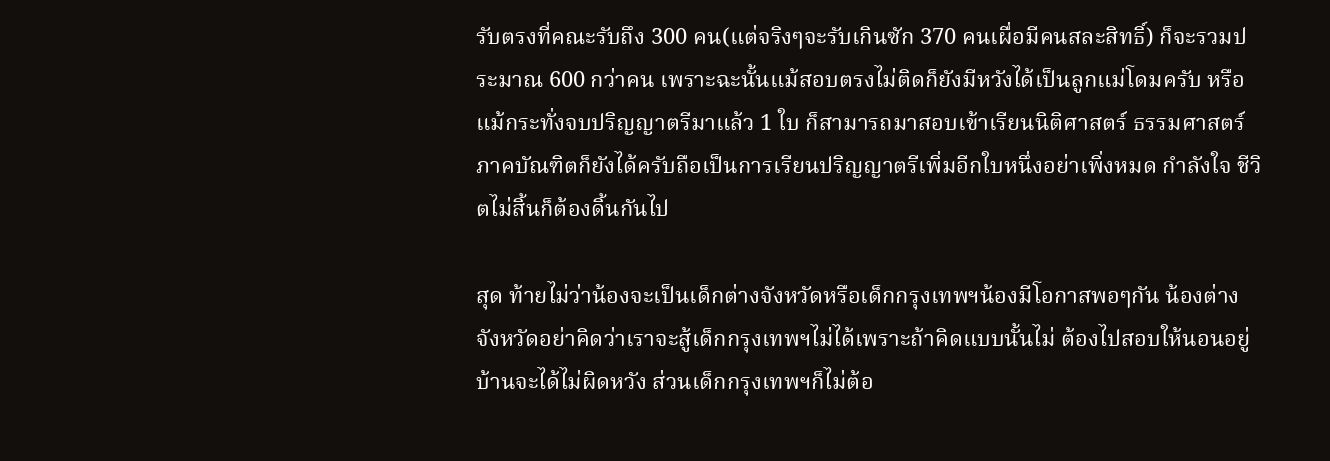รับตรงที่คณะรับถึง 300 คน(แต่จริงๆจะรับเกินซัก 370 คนเผื่อมีคนสละสิทธิ์) ก็จะรวมประมาณ 600 กว่าคน เพราะฉะนั้นแม้สอบตรงไม่ติดก็ยังมีหวังได้เป็นลูกแม่โดมครับ หรือแม้กระทั่งจบปริญญาตรีมาแล้ว 1 ใบ ก็สามารถมาสอบเข้าเรียนนิติศาสตร์ ธรรมศาสตร์ ภาคบัณฑิตก็ยังได้ครับถือเป็นการเรียนปริญญาตรีเพิ่มอีกใบหนึ่งอย่าเพิ่งหมด กำลังใจ ชีวิตไม่สิ้นก็ต้องดิ้นกันไป

สุด ท้ายไม่ว่าน้องจะเป็นเด็กต่างจังหวัดหรือเด็กกรุงเทพฯน้องมีโอกาสพอๆกัน น้องต่างจังหวัดอย่าคิดว่าเราจะสู้เด็กกรุงเทพฯไม่ได้เพราะถ้าคิดแบบนั้นไม่ ต้องไปสอบให้นอนอยู่บ้านจะได้ไม่ผิดหวัง ส่วนเด็กกรุงเทพฯก็ไม่ต้อ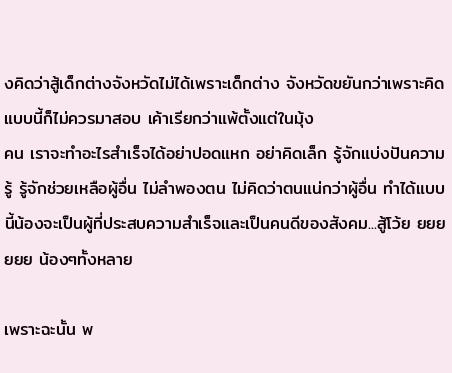งคิดว่าสู้เด็กต่างจังหวัดไม่ได้เพราะเด็กต่าง จังหวัดขยันกว่าเพราะคิดแบบนี้ก็ไม่ควรมาสอบ เค้าเรียกว่าแพ้ตั้งแต่ในมุ้ง
คน เราจะทำอะไรสำเร็จได้อย่าปอดแหก อย่าคิดเล็ก รู้จักแบ่งปันความรู้ รู้จักช่วยเหลือผู้อื่น ไม่ลำพองตน ไม่คิดว่าตนแน่กว่าผู้อื่น ทำได้แบบนี้น้องจะเป็นผู้ที่ประสบความสำเร็จและเป็นคนดีของสังคม...สู้โว้ย ยยยยยย น้องๆทั้งหลาย

เพราะฉะนั้น พ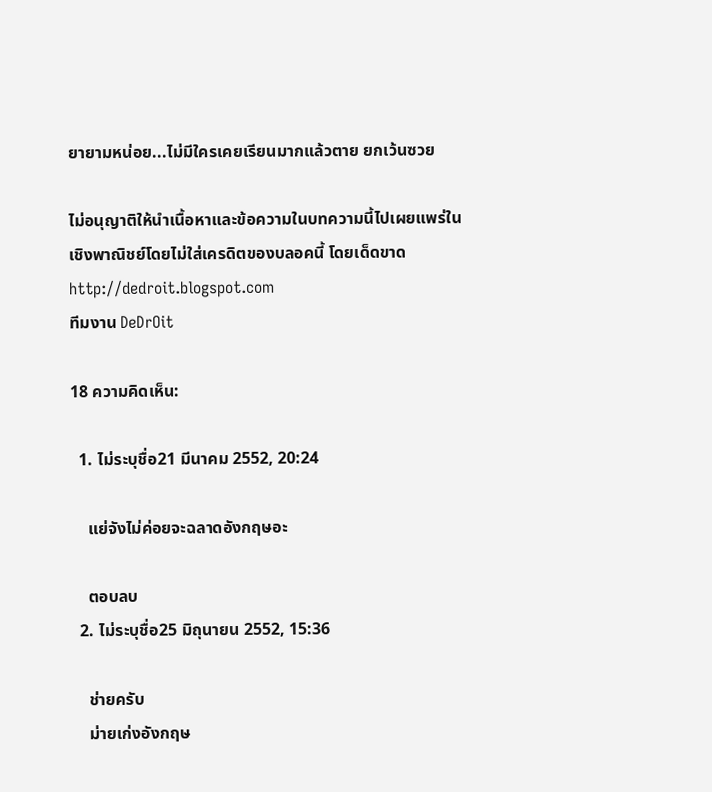ยายามหน่อย...ไม่มีใครเคยเรียนมากแล้วตาย ยกเว้นซวย

ไม่อนุญาติให้นำเนื้อหาและข้อความในบทความนี้ไปเผยแพร่ในเชิงพาณิชย์โดยไม่ใส่เครดิตของบลอคนี้ โดยเด็ดขาด
http://dedroit.blogspot.com
ทีมงาน DeDrOit

18 ความคิดเห็น:

  1. ไม่ระบุชื่อ21 มีนาคม 2552, 20:24

    แย่จังไม่ค่อยจะฉลาดอังกฤษอะ

    ตอบลบ
  2. ไม่ระบุชื่อ25 มิถุนายน 2552, 15:36

    ช่ายครับ
    ม่ายเก่งอังกฤษ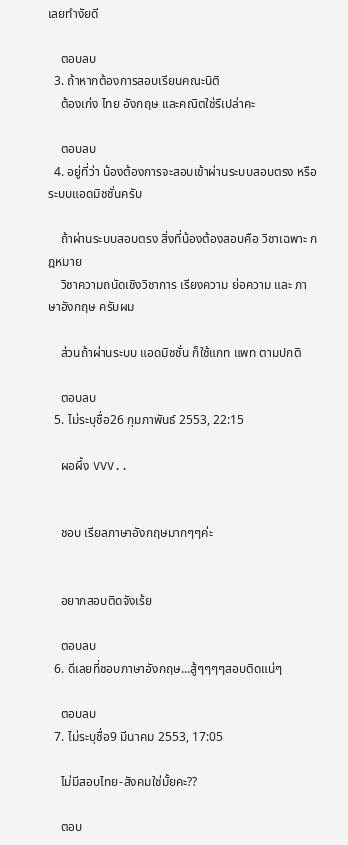เลยทำงัยดี

    ตอบลบ
  3. ถ้าหากต้องการสอบเรียนคณะนิติ
    ต้องเก่ง ไทย อังกฤษ เเละคณิตใช่รึเปล่าคะ

    ตอบลบ
  4. อยู่ที่ว่า น้องต้องการจะสอบเข้าผ่านระบบสอบตรง หรือ ระบบแอดมิชชั่นครับ

    ถ้าผ่านระบบสอบตรง สิ่งที่น้องต้องสอบคือ วิชาเฉพาะ กฎหมาย
    วิชาความถนัดเชิงวิชาการ เรียงความ ย่อความ และ ภาษาอังกฤษ ครับผม

    ส่วนถ้าผ่านระบบ แอดมิชชั่น ก็ใช้แกท แพท ตามปกติ

    ตอบลบ
  5. ไม่ระบุชื่อ26 กุมภาพันธ์ 2553, 22:15

    ผอผึ้ง VVV..


    ชอบ เรียลภาษาอังกฤษมากๆๆค่ะ


    อยากสอบติดจังเร้ย

    ตอบลบ
  6. ดีเลยที่ชอบภาษาอังกฤษ...สู้ๆๆๆๆสอบติดแน่ๆ

    ตอบลบ
  7. ไม่ระบุชื่อ9 มีนาคม 2553, 17:05

    ไม่มีสอบไทย-สังคมใช่มั้ยคะ??

    ตอบ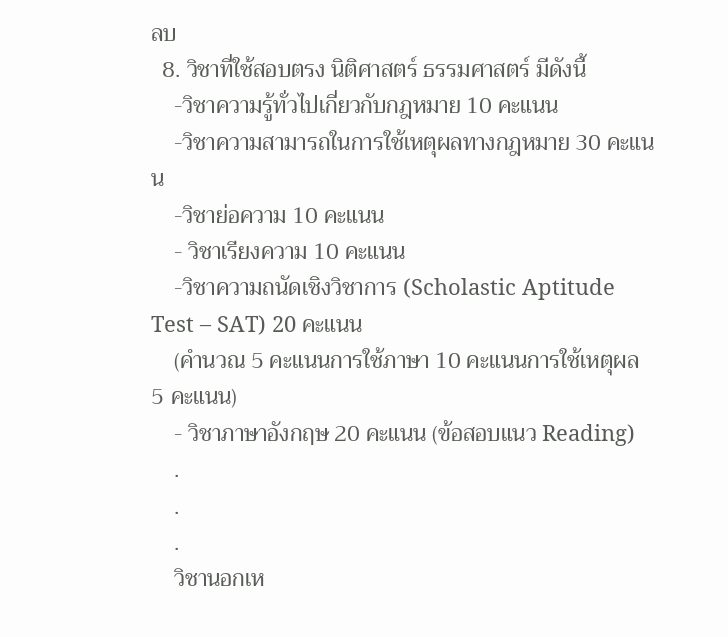ลบ
  8. วิชาที่ใช้สอบตรง นิติศาสตร์ ธรรมศาสตร์ มีดังนี้
    -วิชาความรู้ทั่วไปเกี่ยวกับกฎหมาย 10 คะแนน
    -วิชาความสามารถในการใช้เหตุผลทางกฎหมาย 30 คะแนน
    -วิชาย่อความ 10 คะแนน
    - วิชาเรียงความ 10 คะแนน
    -วิชาความถนัดเชิงวิชาการ (Scholastic Aptitude Test – SAT) 20 คะแนน
    (คำนวณ 5 คะแนนการใช้ภาษา 10 คะแนนการใช้เหตุผล 5 คะแนน)
    - วิชาภาษาอังกฤษ 20 คะแนน (ข้อสอบแนว Reading)
    .
    .
    .
    วิชานอกเห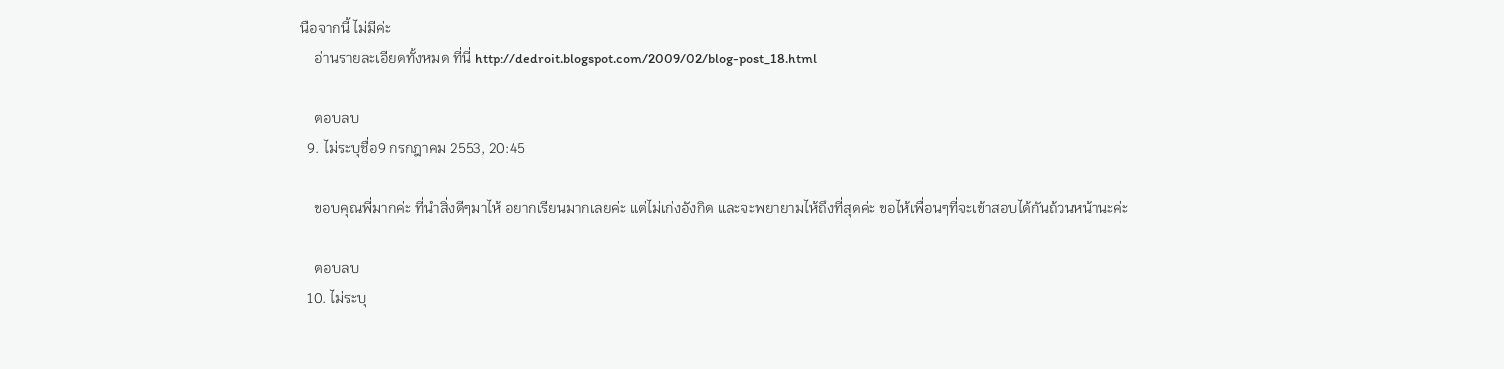นือจากนี้ ไม่มีค่ะ
    อ่านรายละเอียดทั้งหมด ที่นี่ http://dedroit.blogspot.com/2009/02/blog-post_18.html

    ตอบลบ
  9. ไม่ระบุชื่อ9 กรกฎาคม 2553, 20:45

    ขอบคุณพี่มากค่ะ ที่นำสิ่งดีๆมาไห้ อยากเรียนมากเลยค่ะ แต่ไม่เก่งอังกิด และจะพยายามไห้ถึงที่สุดค่ะ ขอไห้เพื่อนๆที่จะเข้าสอบได้กันถ้วนหน้านะค่ะ

    ตอบลบ
  10. ไม่ระบุ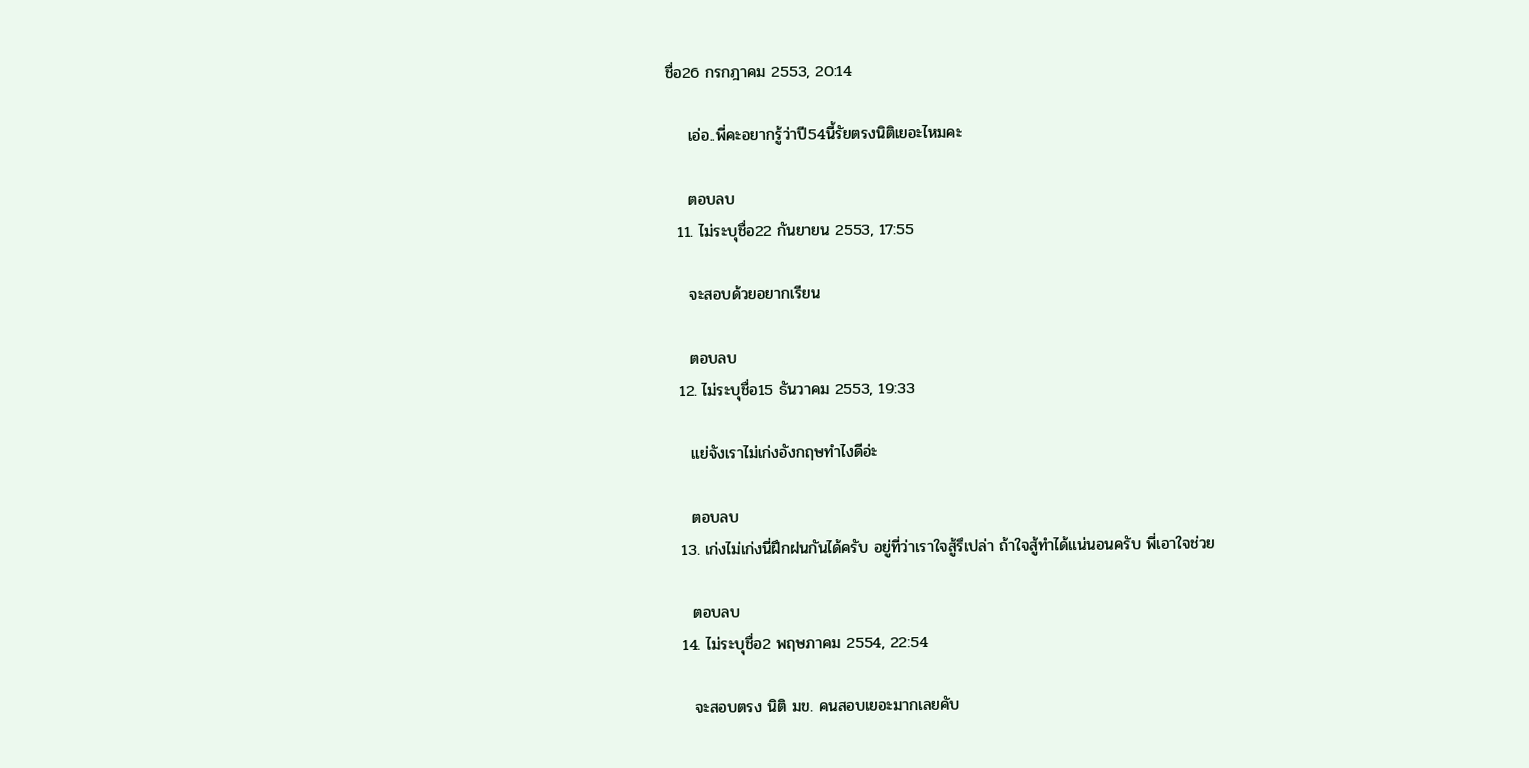ชื่อ26 กรกฎาคม 2553, 20:14

    เอ่อ..พี่คะอยากรู้ว่าปี54นี้รัยตรงนิติเยอะไหมคะ

    ตอบลบ
  11. ไม่ระบุชื่อ22 กันยายน 2553, 17:55

    จะสอบด้วยอยากเรียน

    ตอบลบ
  12. ไม่ระบุชื่อ15 ธันวาคม 2553, 19:33

    แย่จังเราไม่เก่งอังกฤษทำไงดีอ่ะ

    ตอบลบ
  13. เก่งไม่เก่งนี่ฝึกฝนกันได้ครับ อยู่ที่ว่าเราใจสู้รึเปล่า ถ้าใจสู้ทำได้แน่นอนครับ พี่เอาใจช่วย

    ตอบลบ
  14. ไม่ระบุชื่อ2 พฤษภาคม 2554, 22:54

    จะสอบตรง นิติ มข. คนสอบเยอะมากเลยคับ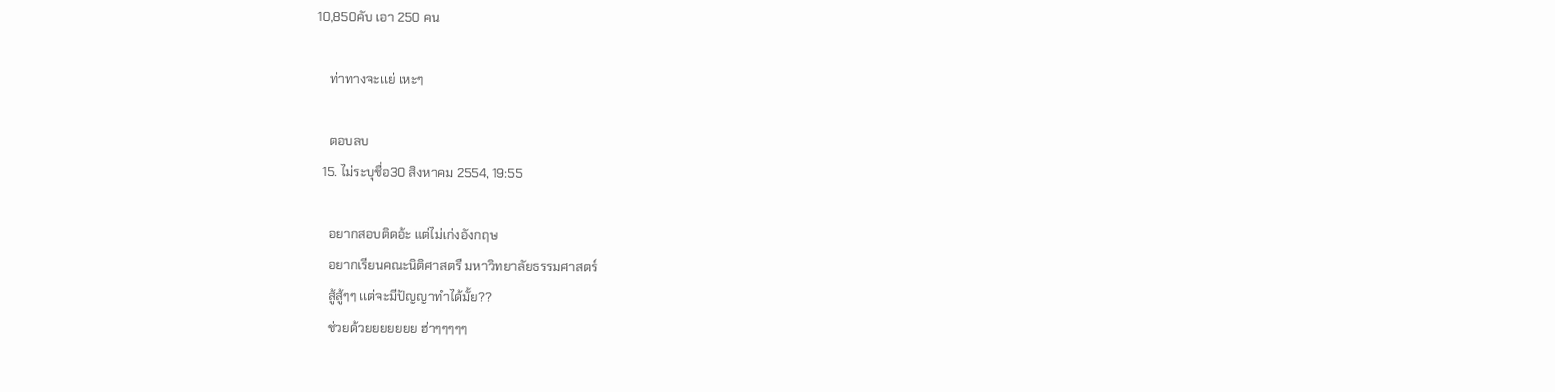10,850คับ เอา 250 คน

    ท่าทางจะเเย่ เหะๆ

    ตอบลบ
  15. ไม่ระบุชื่อ30 สิงหาคม 2554, 19:55

    อยากสอบติดอ้ะ แต่ไม่เก่งอังกฤษ
    อยากเรียนคณะนิติศาสตรื มหาวิทยาลัยธรรมศาสตร์
    สู้สู้ๆๆ เเต่จะมีปัญญาทำได้มั้ย??
    ช่วยด้วยยยยยยย ฮ่าๆๆๆๆๆ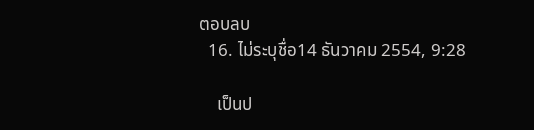ตอบลบ
  16. ไม่ระบุชื่อ14 ธันวาคม 2554, 9:28

    เป็นป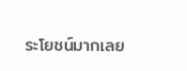ระโยชน์มากเลย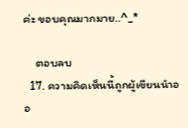ค่ะ ขอบคุณมากมาย..^_*

    ตอบลบ
  17. ความคิดเห็นนี้ถูกผู้เขียนนำออ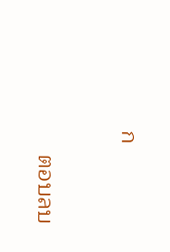ก

    ตอบลบ